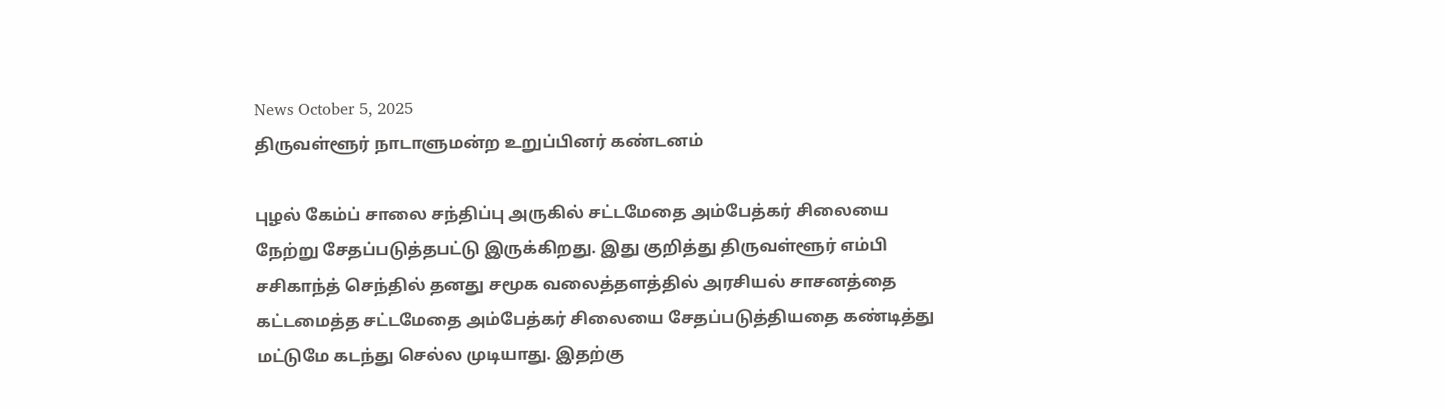News October 5, 2025
திருவள்ளூர் நாடாளுமன்ற உறுப்பினர் கண்டனம்

புழல் கேம்ப் சாலை சந்திப்பு அருகில் சட்டமேதை அம்பேத்கர் சிலையை நேற்று சேதப்படுத்தபட்டு இருக்கிறது. இது குறித்து திருவள்ளூர் எம்பி சசிகாந்த் செந்தில் தனது சமூக வலைத்தளத்தில் அரசியல் சாசனத்தை கட்டமைத்த சட்டமேதை அம்பேத்கர் சிலையை சேதப்படுத்தியதை கண்டித்து மட்டுமே கடந்து செல்ல முடியாது. இதற்கு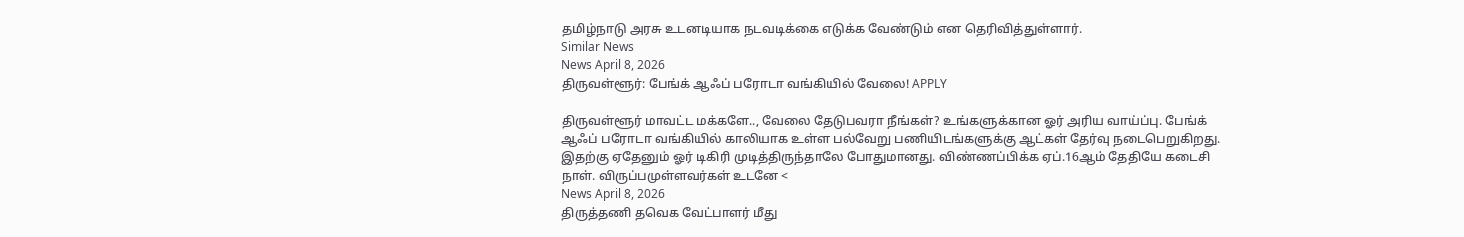தமிழ்நாடு அரசு உடனடியாக நடவடிக்கை எடுக்க வேண்டும் என தெரிவித்துள்ளார்.
Similar News
News April 8, 2026
திருவள்ளூர்: பேங்க் ஆஃப் பரோடா வங்கியில் வேலை! APPLY

திருவள்ளூர் மாவட்ட மக்களே.., வேலை தேடுபவரா நீங்கள்? உங்களுக்கான ஓர் அரிய வாய்ப்பு. பேங்க் ஆஃப் பரோடா வங்கியில் காலியாக உள்ள பல்வேறு பணியிடங்களுக்கு ஆட்கள் தேர்வு நடைபெறுகிறது. இதற்கு ஏதேனும் ஓர் டிகிரி முடித்திருந்தாலே போதுமானது. விண்ணப்பிக்க ஏப்.16ஆம் தேதியே கடைசி நாள். விருப்பமுள்ளவர்கள் உடனே <
News April 8, 2026
திருத்தணி தவெக வேட்பாளர் மீது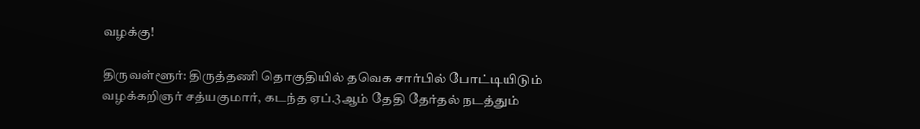வழக்கு!

திருவள்ளூர்: திருத்தணி தொகுதியில் தவெக சார்பில் போட்டியிடும் வழக்கறிஞர் சத்யகுமார், கடந்த ஏப்.3ஆம் தேதி தேர்தல் நடத்தும்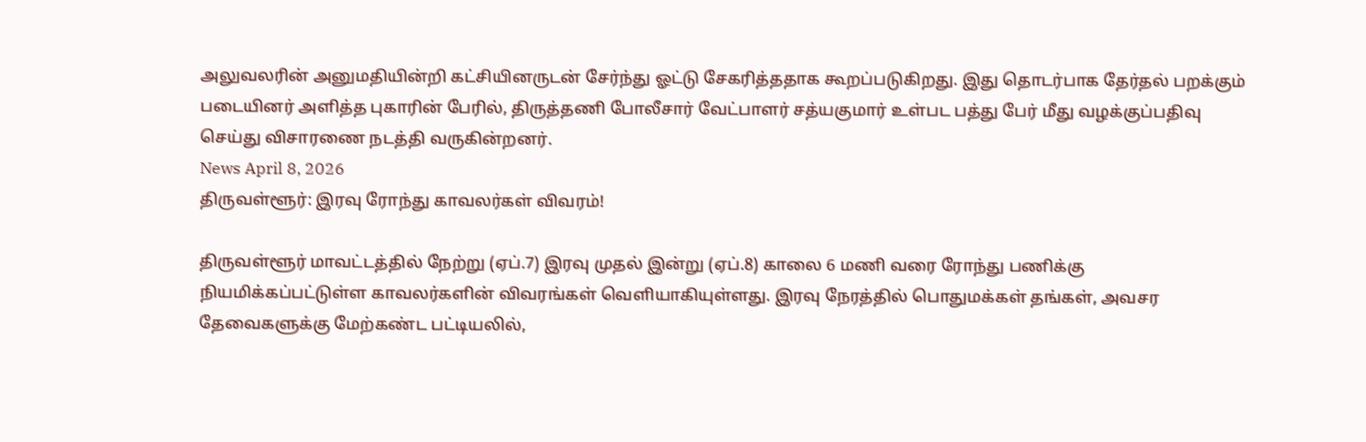அலுவலரின் அனுமதியின்றி கட்சியினருடன் சேர்ந்து ஓட்டு சேகரித்ததாக கூறப்படுகிறது. இது தொடர்பாக தேர்தல் பறக்கும் படையினர் அளித்த புகாரின் பேரில், திருத்தணி போலீசார் வேட்பாளர் சத்யகுமார் உள்பட பத்து பேர் மீது வழக்குப்பதிவு செய்து விசாரணை நடத்தி வருகின்றனர்.
News April 8, 2026
திருவள்ளூர்: இரவு ரோந்து காவலர்கள் விவரம்!

திருவள்ளூர் மாவட்டத்தில் நேற்று (ஏப்.7) இரவு முதல் இன்று (ஏப்.8) காலை 6 மணி வரை ரோந்து பணிக்கு நியமிக்கப்பட்டுள்ள காவலர்களின் விவரங்கள் வெளியாகியுள்ளது. இரவு நேரத்தில் பொதுமக்கள் தங்கள், அவசர தேவைகளுக்கு மேற்கண்ட பட்டியலில்,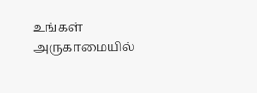உங்கள் அருகாமையில்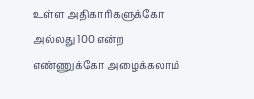உள்ள அதிகாரிகளுக்கோ அல்லது 100 என்ற எண்ணுக்கோ அழைக்கலாம்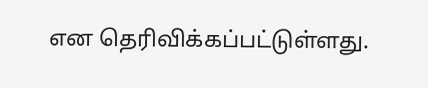என தெரிவிக்கப்பட்டுள்ளது.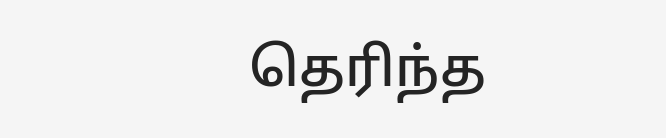தெரிந்த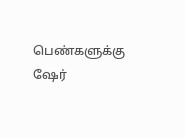பெண்களுக்கு ஷேர்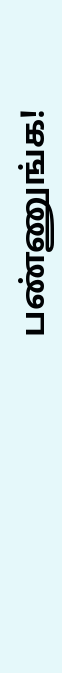பண்ணுங்க!